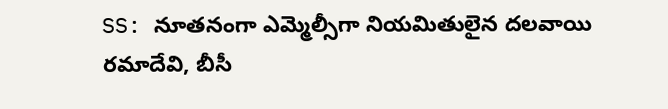SS: నూతనంగా ఎమ్మెల్సీగా నియమితులైన దలవాయి రమాదేవి, బీసీ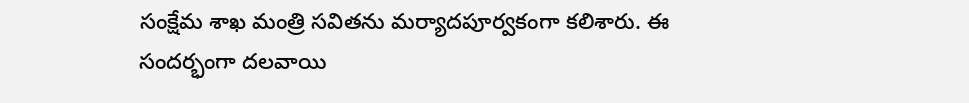సంక్షేమ శాఖ మంత్రి సవితను మర్యాదపూర్వకంగా కలిశారు. ఈ సందర్భంగా దలవాయి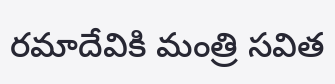రమాదేవికి మంత్రి సవిత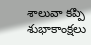శాలువా కప్పి శుభాకాంక్షలు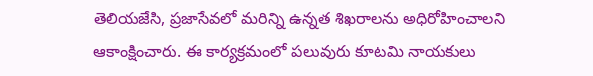తెలియజేసి, ప్రజాసేవలో మరిన్ని ఉన్నత శిఖరాలను అధిరోహించాలని ఆకాంక్షించారు. ఈ కార్యక్రమంలో పలువురు కూటమి నాయకులు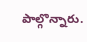పాల్గొన్నారు.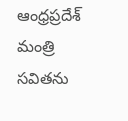ఆంధ్రప్రదేశ్
మంత్రి సవితను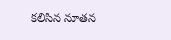కలిసిన నూతన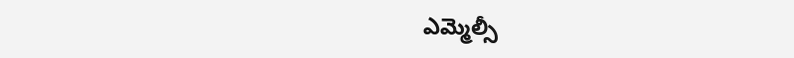ఎమ్మెల్సీ